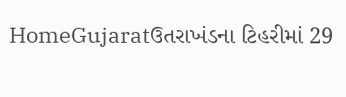HomeGujaratઉતરાખંડના ટિહરીમાં 29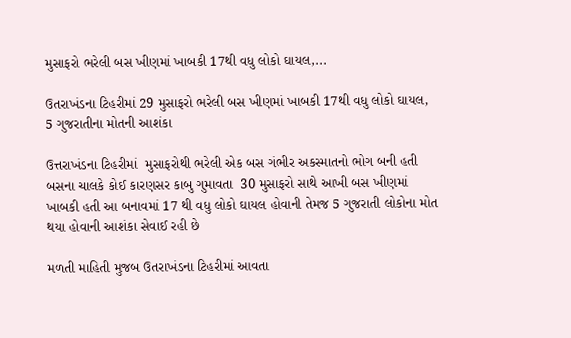મુસાફરો ભરેલી બસ ખીણમાં ખાબકી 17થી વધુ લોકો ઘાયલ,...

ઉતરાખંડના ટિહરીમાં 29 મુસાફરો ભરેલી બસ ખીણમાં ખાબકી 17થી વધુ લોકો ઘાયલ, 5 ગુજરાતીના મોતની આશંકા

ઉત્તરાખંડના ટિહરીમાં  મુસાફરોથી ભરેલી એક બસ ગંભીર અકસ્માતનો ભોગ બની હતી બસના ચાલકે કોઈ કારણસર કાબુ ગુમાવતા  30 મુસાફરો સાથે આખી બસ ખીણમાં ખાબકી હતી આ બનાવમાં 17 થી વધુ લોકો ઘાયલ હોવાની તેમજ 5 ગુજરાતી લોકોના મોત થયા હોવાની આશંકા સેવાઈ રહી છે

મળતી માહિતી મુજબ ઉતરાખંડના ટિહરીમાં આવતા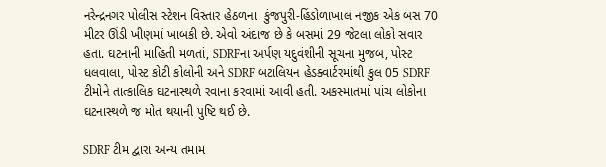નરેન્દ્રનગર પોલીસ સ્ટેશન વિસ્તાર હેઠળના  કુંજપુરી-હિંડોળાખાલ નજીક એક બસ 70 મીટર ઊંડી ખીણમાં ખાબકી છે. એવો અંદાજ છે કે બસમાં 29 જેટલા લોકો સવાર હતા. ઘટનાની માહિતી મળતાં, SDRFના અર્પણ યદુવંશીની સૂચના મુજબ, પોસ્ટ ધલવાલા, પોસ્ટ કોટી કોલોની અને SDRF બટાલિયન હેડક્વાર્ટરમાંથી કુલ 05 SDRF ટીમોને તાત્કાલિક ઘટનાસ્થળે રવાના કરવામાં આવી હતી. અકસ્માતમાં પાંચ લોકોના ઘટનાસ્થળે જ મોત થયાની પુષ્ટિ થઈ છે.

SDRF ટીમ દ્વારા અન્ય તમામ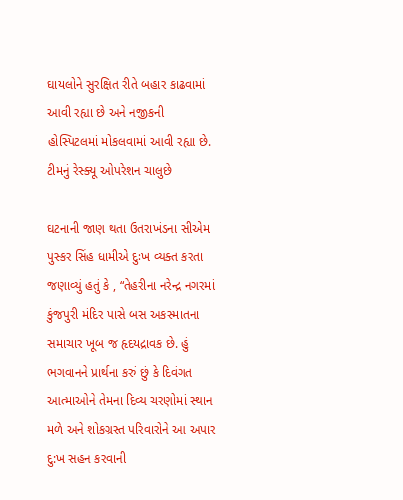ઘાયલોને સુરક્ષિત રીતે બહાર કાઢવામાં આવી રહ્યા છે અને નજીકની હોસ્પિટલમાં મોકલવામાં આવી રહ્યા છે. ટીમનું રેસ્ક્યૂ ઓપરેશન ચાલુછે

ઘટનાની જાણ થતા ઉતરાખંડના સીએમ પુસ્કર સિંહ ધામીએ દુઃખ વ્યક્ત કરતા જણાવ્યું હતું કે , “તેહરીના નરેન્દ્ર નગરમાં કુંજપુરી મંદિર પાસે બસ અકસ્માતના સમાચાર ખૂબ જ હૃદયદ્રાવક છે. હું ભગવાનને પ્રાર્થના કરું છું કે દિવંગત આત્માઓને તેમના દિવ્ય ચરણોમાં સ્થાન મળે અને શોકગ્રસ્ત પરિવારોને આ અપાર દુ:ખ સહન કરવાની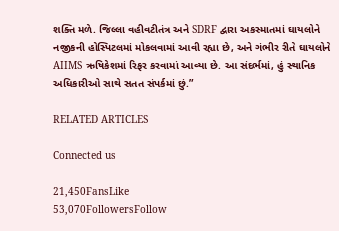શક્તિ મળે. જિલ્લા વહીવટીતંત્ર અને SDRF દ્વારા અકસ્માતમાં ઘાયલોને નજીકની હોસ્પિટલમાં મોકલવામાં આવી રહ્યા છે, અને ગંભીર રીતે ઘાયલોને AIIMS ઋષિકેશમાં રિફર કરવામાં આવ્યા છે. આ સંદર્ભમાં, હું સ્થાનિક અધિકારીઓ સાથે સતત સંપર્કમાં છું.”

RELATED ARTICLES

Connected us

21,450FansLike
53,070FollowersFollow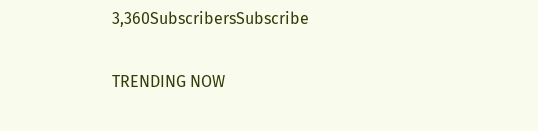3,360SubscribersSubscribe

TRENDING NOW